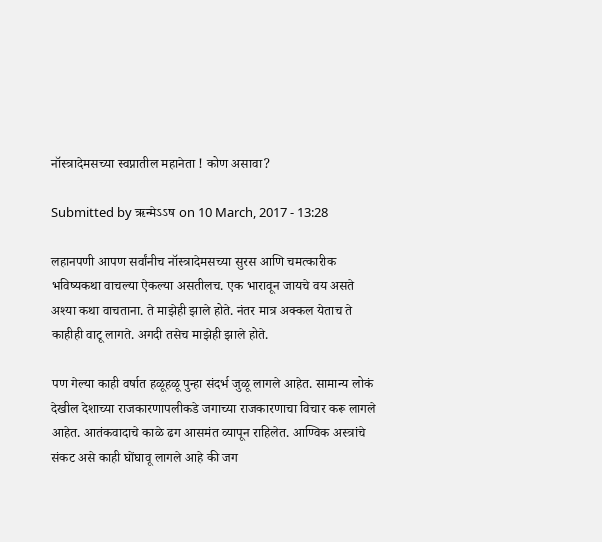नॉस्त्रादेमसच्या स्वप्नातील महानेता ! कोण असावा?

Submitted by ऋन्मेऽऽष on 10 March, 2017 - 13:28

लहानपणी आपण सर्वांनीच नॉस्त्रादेमसच्या सुरस आणि चमत्कारीक भविष्यकथा वाचल्या ऐकल्या असतीलच. एक भारावून जायचे वय असते अश्या कथा वाचताना. ते माझेही झाले होते. नंतर मात्र अक्कल येताच ते काहीही वाटू लागते. अगदी तसेच माझेही झाले होते.

पण गेल्या काही वर्षात हळूहळू पुन्हा संदर्भ जुळू लागले आहेत. सामान्य लोकं देखील देशाच्या राजकारणापलीकडे जगाच्या राजकारणाचा विचार करू लागले आहेत. आतंकवादाचे काळे ढग आसमंत व्यापून राहिलेत. आण्विक अस्त्रांचे संकट असे काही घोंघावू लागले आहे की जग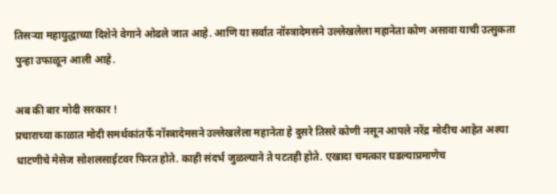तिसर्‍या महायुद्धाच्या दिशेने वेगाने ओढले जात आहे. आणि या सर्वात नॉस्त्रादेमसने उल्लेखलेला महानेता कोण असावा याची उत्सुकता पुन्हा उफाळून आली आहे.

अब की बार मोदी सरकार !
प्रचाराच्या काळात मोदी समर्थकांतर्फे नॉस्त्रादेमसने उल्लेखलेला महानेता हे दुसरे तिसरे कोणी नसून आपले नरेंद्र मोदीच आहेत अश्या धाटणीचे मेसेज सोशलसाईटवर फिरत होते. काही संदर्भ जुळल्याने ते पटतही होते. एखादा चमत्कार घडल्याप्रमाणेच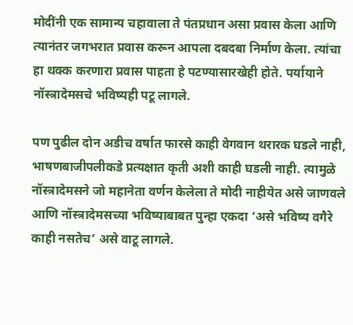मोदींनी एक सामान्य चहावाला ते पंतप्रधान असा प्रवास केला आणि त्यानंतर जगभरात प्रवास करून आपला दबदबा निर्माण केला. त्यांचा हा थक्क करणारा प्रवास पाहता हे पटण्यासारखेही होते. पर्यायाने नॉस्त्रादेमसचे भविष्यही पटू लागले.

पण पुढील दोन अडीच वर्षात फारसे काही वेगवान थरारक घडले नाही, भाषणबाजीपलीकडे प्रत्यक्षात कृती अशी काही घडली नाही. त्यामुळे नॉस्त्रादेमसने जो महानेता वर्णन केलेला ते मोदी नाहीयेत असे जाणवले आणि नॉस्त्रादेमसच्या भविष्याबाबत पुन्हा एकदा ‘असे भविष्य वगैरे काही नसतेच’ असे वाटू लागले.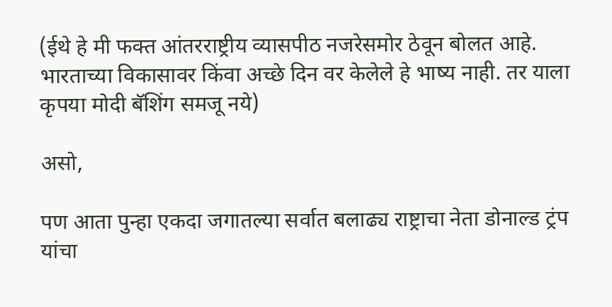(ईथे हे मी फक्त आंतरराष्ट्रीय व्यासपीठ नजरेसमोर ठेवून बोलत आहे. भारताच्या विकासावर किंवा अच्छे दिन वर केलेले हे भाष्य नाही. तर याला कृपया मोदी बॅशिंग समजू नये)

असो,

पण आता पुन्हा एकदा जगातल्या सर्वात बलाढ्य राष्ट्राचा नेता डोनाल्ड ट्रंप यांचा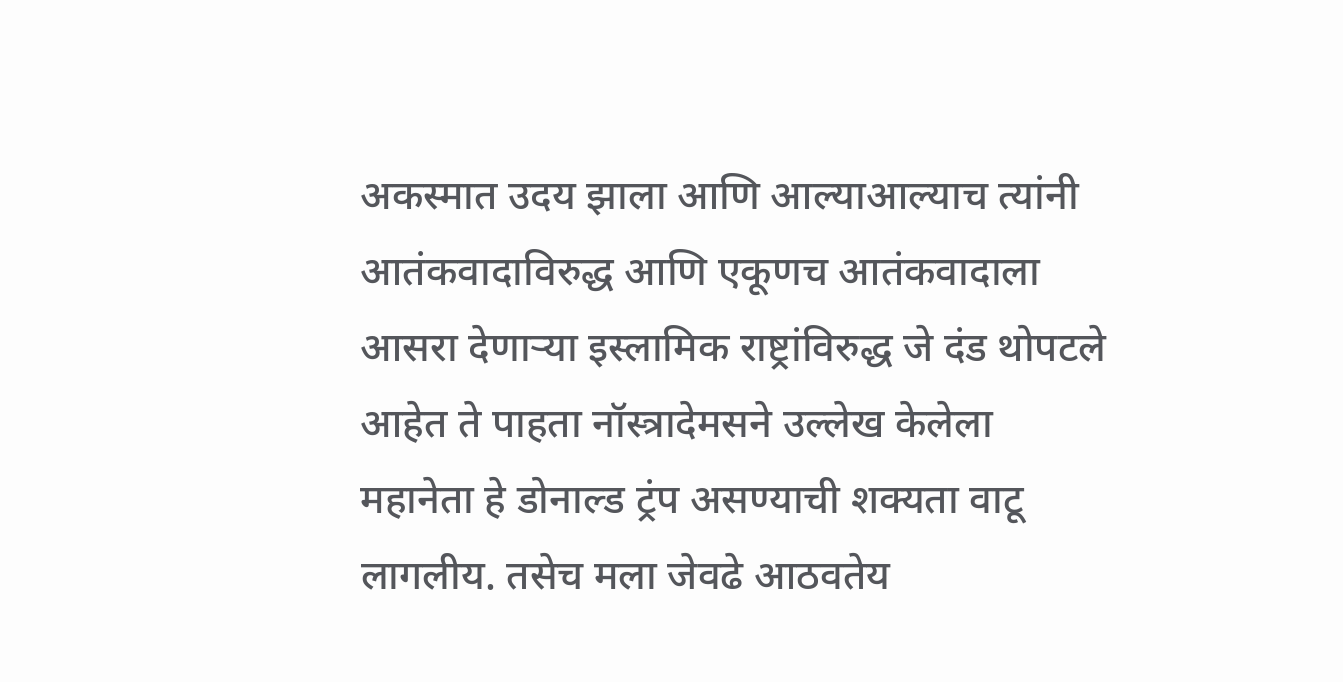अकस्मात उदय झाला आणि आल्याआल्याच त्यांनी आतंकवादाविरुद्ध आणि एकूणच आतंकवादाला आसरा देणार्‍या इस्लामिक राष्ट्रांविरुद्ध जे दंड थोपटले आहेत ते पाहता नॉस्त्रादेमसने उल्लेख केलेला महानेता हे डोनाल्ड ट्रंप असण्याची शक्यता वाटू लागलीय. तसेच मला जेवढे आठवतेय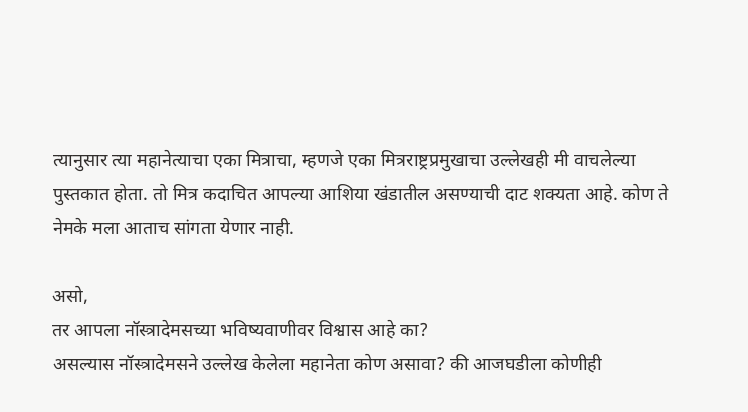त्यानुसार त्या महानेत्याचा एका मित्राचा, म्हणजे एका मित्रराष्ट्रप्रमुखाचा उल्लेखही मी वाचलेल्या पुस्तकात होता. तो मित्र कदाचित आपल्या आशिया खंडातील असण्याची दाट शक्यता आहे. कोण ते नेमके मला आताच सांगता येणार नाही.

असो,
तर आपला नॉस्त्रादेमसच्या भविष्यवाणीवर विश्वास आहे का?
असल्यास नॉस्त्रादेमसने उल्लेख केलेला महानेता कोण असावा? की आजघडीला कोणीही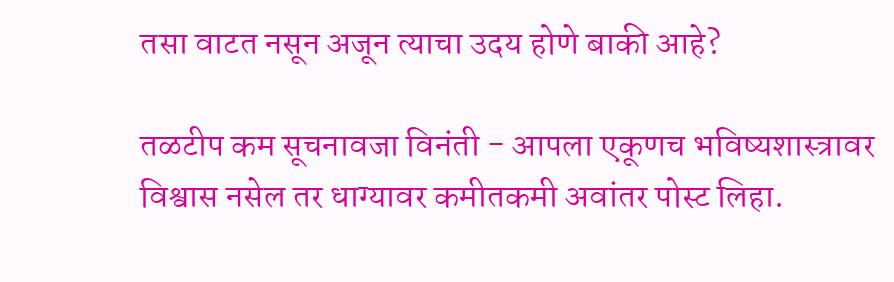तसा वाटत नसून अजून त्याचा उदय होणे बाकी आहे?

तळटीप कम सूचनावजा विनंती - आपला एकूणच भविष्यशास्त्रावर विश्वास नसेल तर धाग्यावर कमीतकमी अवांतर पोस्ट लिहा.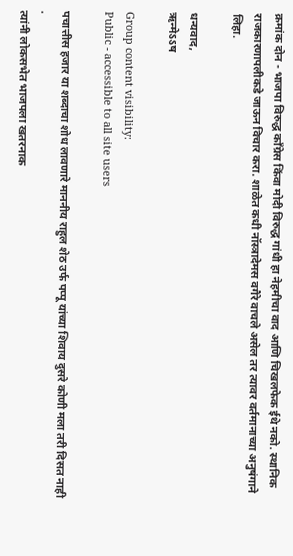क्रमांक दोन - भाजपा विरुद्ध कॉंग्रेस किंवा मोदी विरुद्ध गांधी हा नेहमीचा वाद आणि चिखलफेक ईथे नको. स्थानिक राजकारणापलीकडे जाऊन विचार करा. शाळेत कधी नॉस्त्रादेमस वगैरे वाचले असेल तर त्यावर वर्तमानाच्या अनुषंगाने लिहा.

धन्यवाद,
ऋन्मेऽऽष

Group content visibility:
Public - accessible to all site users

पचात्तीस हजार या शब्दाचा शोध लावणारे माननीय राहुल शेठ उर्फ पप्पू यांच्या शिवाय दुसरे कोणी मला तरी दिसत नाही .
त्यांनी लोकसभेत भाजपला खतरनाक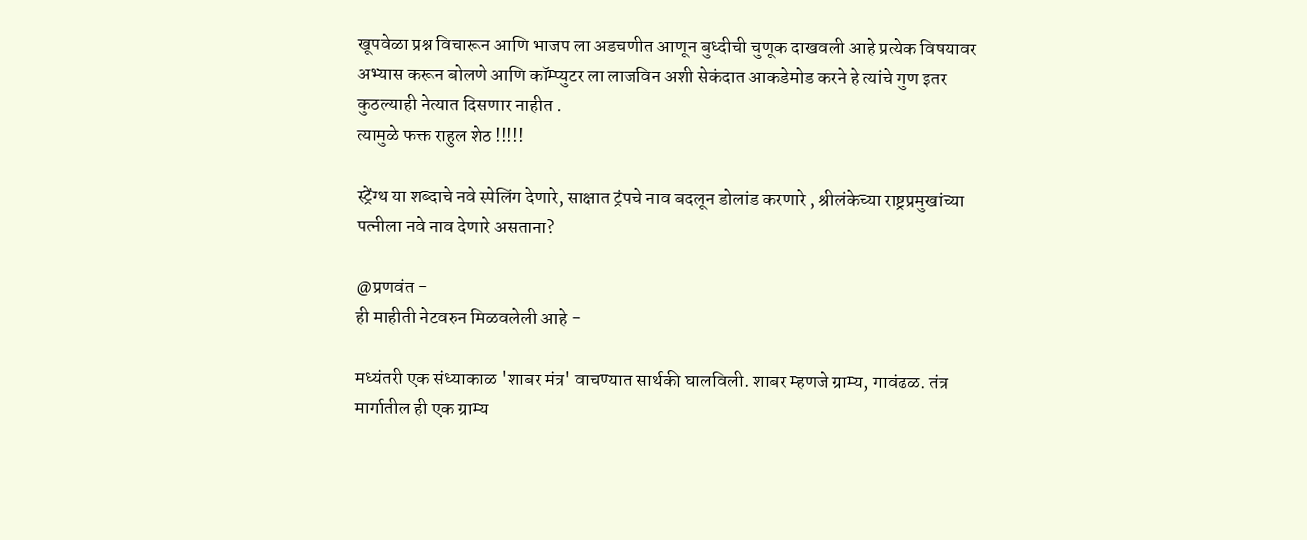खूपवेळा प्रश्न विचारून आणि भाजप ला अडचणीत आणून बुध्दीची चुणूक दाखवली आहे प्रत्येक विषयावर अभ्यास करून बोलणे आणि कॉम्प्युटर ला लाजविन अशी सेकंदात आकडेमोड करने हे त्यांचे गुण इतर कुठल्याही नेत्यात दिसणार नाहीत .
त्यामुळे फक्त राहुल शेठ !!!!!

स्ट्रेंग्थ या शब्दाचे नवे स्पेलिंग देणारे, साक्षात ट्रंपचे नाव बदलून डोलांड करणारे , श्रीलंकेच्या राष्ट्रप्रमुखांच्या पत्नीला नवे नाव देणारे असताना?

@प्रणवंत -
ही माहीती नेटवरुन मिळवलेली आहे -

मध्यंतरी एक संध्याकाळ 'शाबर मंत्र' वाचण्यात सार्थकी घालविली. शाबर म्हणजे ग्राम्य, गावंढळ. तंत्र मार्गातील ही एक ग्राम्य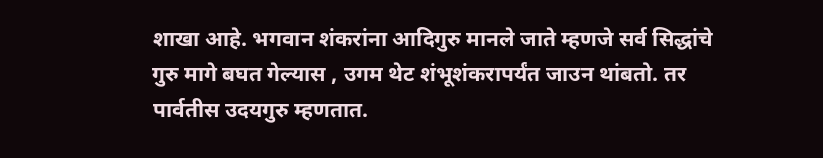शाखा आहे. भगवान शंकरांना आदिगुरु मानले जाते म्हणजे सर्व सिद्धांचे गुरु मागे बघत गेल्यास , उगम थेट शंभूशंकरापर्यंत जाउन थांबतो. तर पार्वतीस उदयगुरु म्हणतात.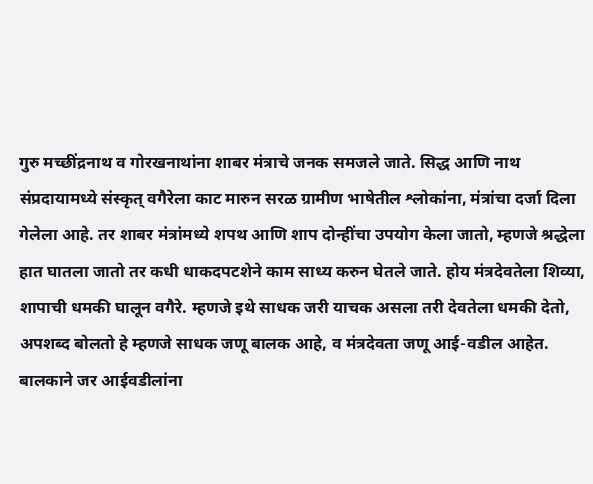गुरु मच्छींद्रनाथ व गोरखनाथांना शाबर मंत्राचे जनक समजले जाते. सिद्ध आणि नाथ संप्रदायामध्ये संस्कृत् वगैरेला काट मारुन सरळ ग्रामीण भाषेतील श्लोकांना, मंत्रांचा दर्जा दिला गेलेला आहे. तर शाबर मंत्रांमध्ये शपथ आणि शाप दोन्हींचा उपयोग केला जातो, म्हणजे श्रद्धेला हात घातला जातो तर कधी धाकदपटशेने काम साध्य करुन घेतले जाते. होय मंत्रदेवतेला शिव्या, शापाची धमकी घालून वगैरे. म्हणजे इथे साधक जरी याचक असला तरी देवतेला धमकी देतो, अपशब्द बोलतो हे म्हणजे साधक जणू बालक आहे, व मंत्रदेवता जणू आई-वडील आहेत. बालकाने जर आईवडीलांना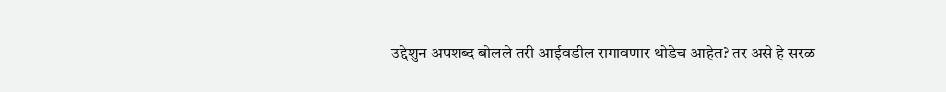उद्देशुन अपशब्द बोलले तरी आईवडील रागावणार थोडेच आहेत? तर असे हे सरळ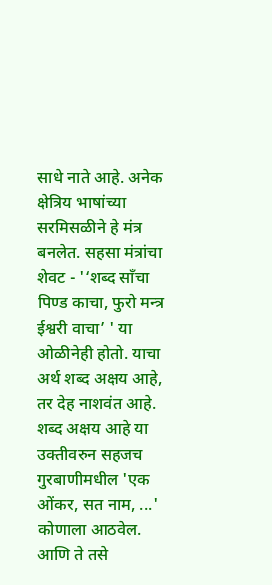साधे नाते आहे. अनेक क्षेत्रिय भाषांच्या सरमिसळीने हे मंत्र बनलेत. सहसा मंत्रांचा शेवट - '‘शब्द साँचा पिण्ड काचा, फुरो मन्त्र ईश्वरी वाचा’ ' या ओळीनेही होतो. याचा अर्थ शब्द अक्षय आहे, तर देह नाशवंत आहे.
शब्द अक्षय आहे या उक्तीवरुन सहजच गुरबाणीमधील 'एक ओंकर, सत नाम, ...' कोणाला आठवेल. आणि ते तसे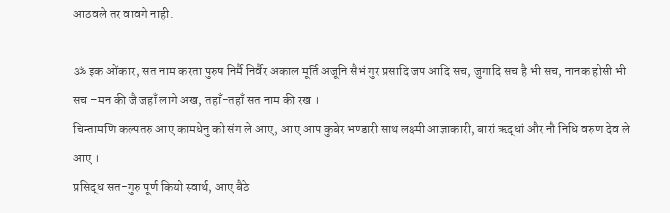आठवले तर वावगे नाही.

ॐ इक ओंकार, सत नाम करता पुरुष निर्मै निर्वैर अकाल मूर्ति अजूनि सैभं गुर प्रसादि जप आदि सच, जुगादि सच है भी सच, नानक होसी भी सच –मन की जै जहाँ लागे अख, तहाँ-तहाँ सत नाम की रख ।
चिन्तामणि कल्पतरु आए कामधेनु को संग ले आए, आए आप कुबेर भण्डारी साथ लक्ष्मी आज्ञाकारी, बारां ऋद्धां और नौ निधि वरुण देव ले आए ।
प्रसिद्ध सत-गुरु पूर्ण कियो स्वार्थ, आए बैठे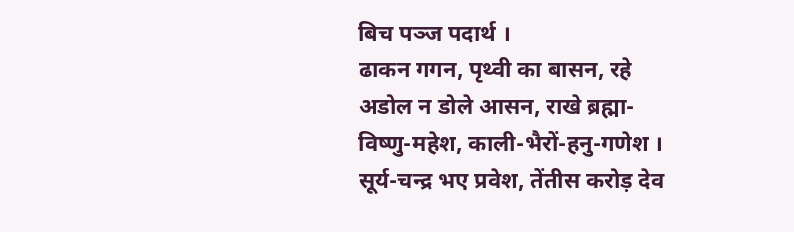बिच पञ्ज पदार्थ ।
ढाकन गगन, पृथ्वी का बासन, रहे अडोल न डोले आसन, राखे ब्रह्मा-विष्णु-महेश, काली-भैरों-हनु-गणेश ।
सूर्य-चन्द्र भए प्रवेश, तेंतीस करोड़ देव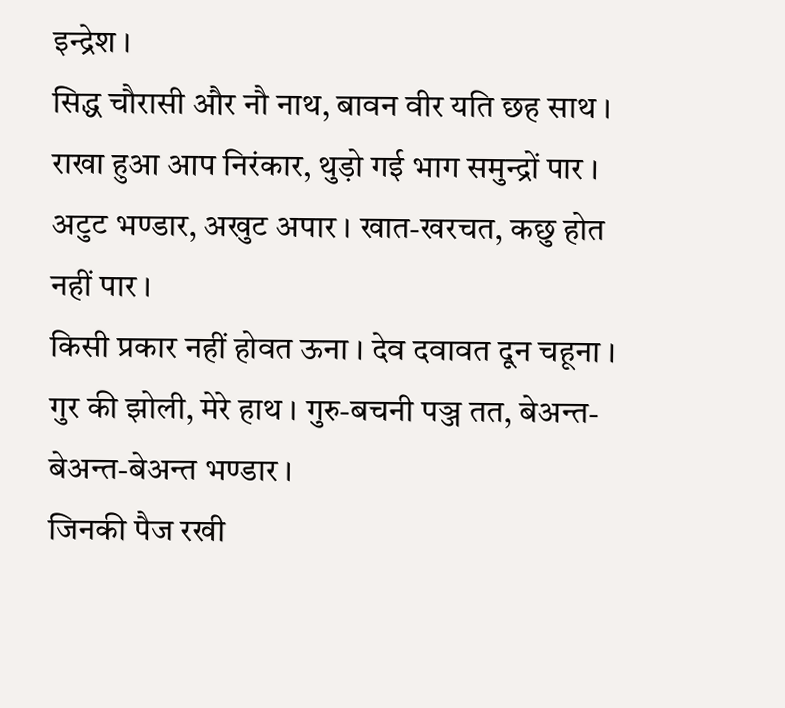इन्द्रेश ।
सिद्ध चौरासी और नौ नाथ, बावन वीर यति छह साथ ।
राखा हुआ आप निरंकार, थुड़ो गई भाग समुन्द्रों पार ।
अटुट भण्डार, अखुट अपार । खात-खरचत, कछु होत नहीं पार ।
किसी प्रकार नहीं होवत ऊना । देव दवावत दून चहूना ।
गुर की झोली, मेरे हाथ । गुरु-बचनी पञ्ज तत, बेअन्त-बेअन्त-बेअन्त भण्डार ।
जिनकी पैज रखी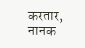करतार, नानक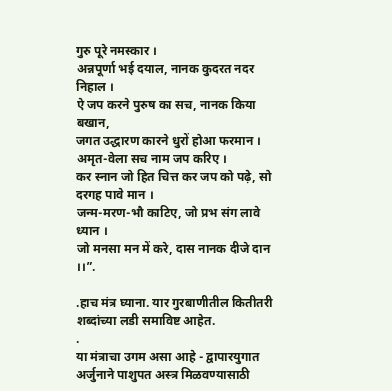गुरु पूरे नमस्कार ।
अन्नपूर्णा भई दयाल, नानक कुदरत नदर निहाल ।
ऐ जप करने पुरुष का सच, नानक किया बखान,
जगत उद्धारण कारने धुरों होआ फरमान ।
अमृत-वेला सच नाम जप करिए ।
कर स्नान जो हित चित्त कर जप को पढ़े, सो दरगह पावे मान ।
जन्म-मरण-भौ काटिए, जो प्रभ संग लावे ध्यान ।
जो मनसा मन में करे, दास नानक दीजे दान ।।”.

.हाच मंत्र घ्याना. यार गुरबाणीतील कितीतरी शब्दांच्या लडी समाविष्ट आहेत.
.
या मंत्राचा उगम असा आहे - द्वापारयुगात अर्जुनाने पाशुपत अस्त्र मिळवण्यासाठी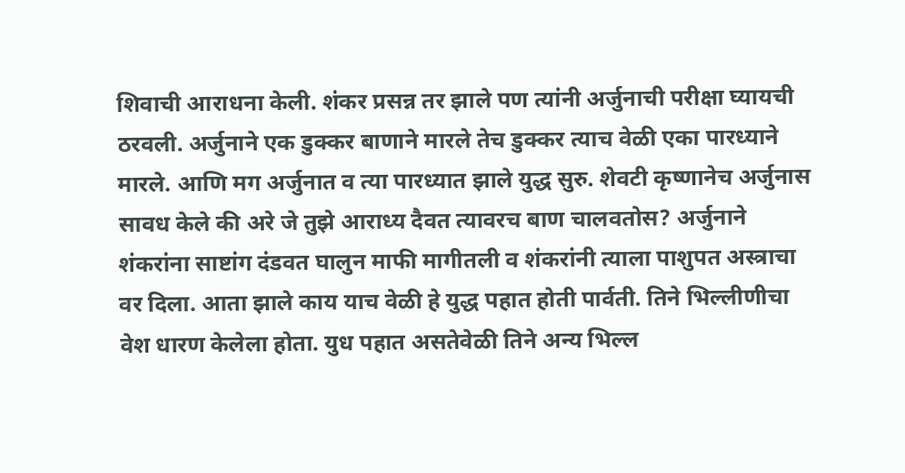शिवाची आराधना केली. शंकर प्रसन्न तर झाले पण त्यांनी अर्जुनाची परीक्षा घ्यायची ठरवली. अर्जुनाने एक डुक्कर बाणाने मारले तेच डुक्कर त्याच वेळी एका पारध्याने मारले. आणि मग अर्जुनात व त्या पारध्यात झाले युद्ध सुरु. शेवटी कृष्णानेच अर्जुनास सावध केले की अरे जे तुझे आराध्य दैवत त्यावरच बाण चालवतोस? अर्जुनाने शंकरांना साष्टांग दंडवत घालुन माफी मागीतली व शंकरांनी त्याला पाशुपत अस्त्राचा वर दिला. आता झाले काय याच वेळी हे युद्ध पहात होती पार्वती. तिने भिल्लीणीचा वेश धारण केलेला होता. युध पहात असतेवेळी तिने अन्य भिल्ल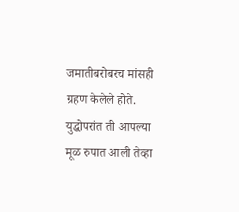जमातीबरोबरच मांसही ग्रहण केलेले होते. युद्धोपरांत ती आपल्या मूळ रुपात आली तेव्हा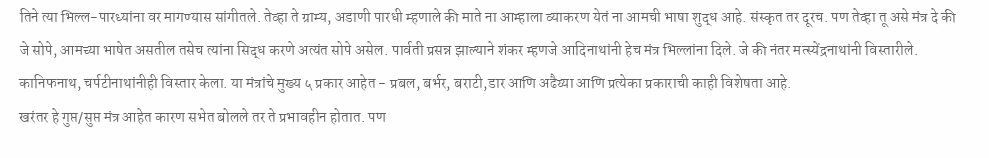तिने त्या भिल्ल-पारध्यांना वर मागण्यास सांगीतले. तेव्हा ते ग्राम्य, अडाणी पारधी म्हणाले की माते ना आम्हाला व्याकरण येतं ना आमची भाषा शुद्ध आहे. संस्कृत तर दूरच. पण तेव्हा तू असे मंत्र दे की जे सोपे, आमच्या भाषेत असतील तसेच त्यांना सिद्ध करणे अत्यंत सोपे असेल. पार्वती प्रसन्न झाल्याने शंकर म्हणजे आदिनाथांनी हेच मंत्र भिल्लांना दिले. जे की नंतर मत्स्येंद्रनाथांनी विस्तारीले. कानिफनाथ, चर्पटीनाथांनीही विस्तार केला. या मंत्रांचे मुख्य ५ प्रकार आहेत - प्रबल, बर्भर, बराटी,डार आणि अढैय्या आणि प्रत्येका प्रकाराची काही विशेषता आहे.
खरंतर हे गुप्त/सुप्त मंत्र आहेत कारण सभेत बोलले तर ते प्रभावहीन होतात. पण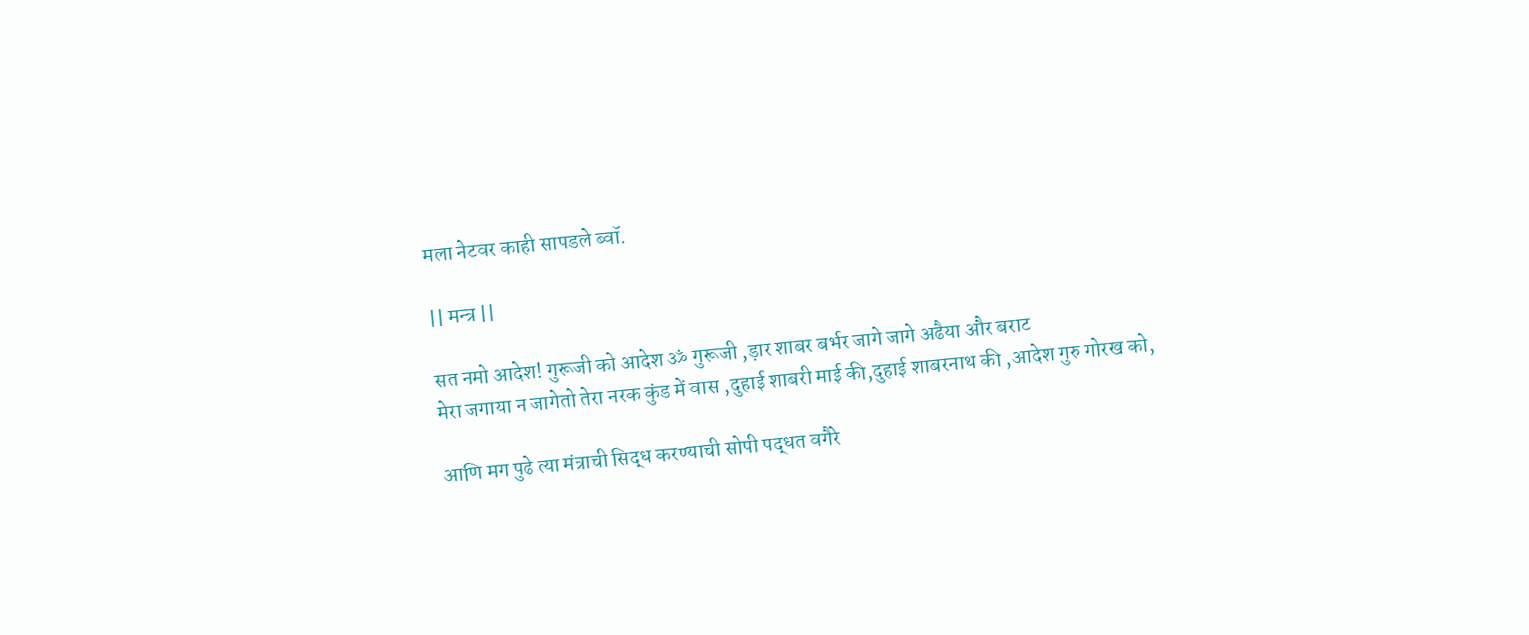मला नेटवर काही सापडले ब्वॉ.

|| मन्त्र ||

सत नमो आदेश! गुरूजी को आदेश ॐ गुरूजी ,ड़ार शाबर बर्भर जागे जागे अढैया और बराट
मेरा जगाया न जागेतो तेरा नरक कुंड में वास ,दुहाई शाबरी माई की,दुहाई शाबरनाथ की ,आदेश गुरु गोरख को,

आणि मग पुढे त्या मंत्राची सिद्ध करण्याची सोपी पद्धत वगैरे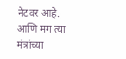नेटवर आहे. आणि मग त्या मंत्रांच्या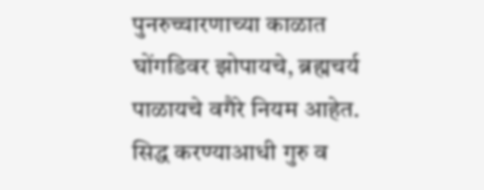पुनरुच्चारणाच्या काळात घोंगडिवर झोपायचे, ब्रह्मचर्य पाळायचे वगैरे नियम आहेत. सिद्ध करण्याआधी गुरु व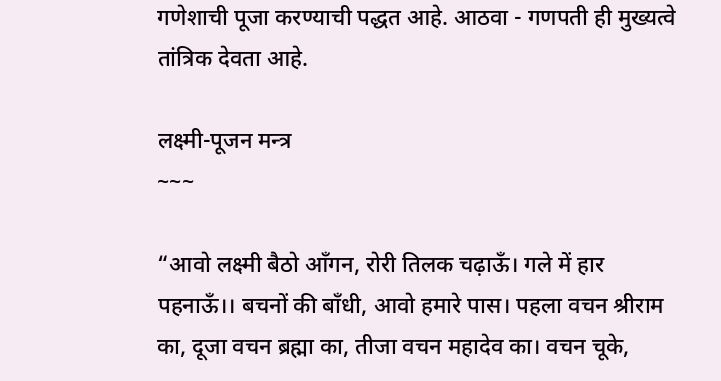गणेशाची पूजा करण्याची पद्धत आहे. आठवा - गणपती ही मुख्यत्वे तांत्रिक देवता आहे.

लक्ष्मी-पूजन मन्त्र
~~~

“आवो लक्ष्मी बैठो आँगन, रोरी तिलक चढ़ाऊँ। गले में हार पहनाऊँ।। बचनों की बाँधी, आवो हमारे पास। पहला वचन श्रीराम का, दूजा वचन ब्रह्मा का, तीजा वचन महादेव का। वचन चूके,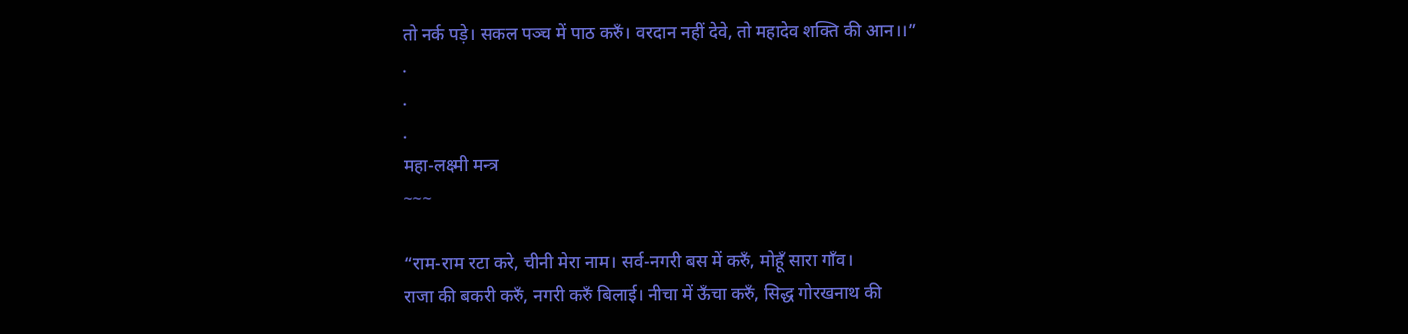तो नर्क पड़े। सकल पञ्च में पाठ करुँ। वरदान नहीं देवे, तो महादेव शक्ति की आन।।”
.
.
.
महा-लक्ष्मी मन्त्र
~~~

“राम-राम रटा करे, चीनी मेरा नाम। सर्व-नगरी बस में करुँ, मोहूँ सारा गाँव।
राजा की बकरी करुँ, नगरी करुँ बिलाई। नीचा में ऊँचा करुँ, सिद्ध गोरखनाथ की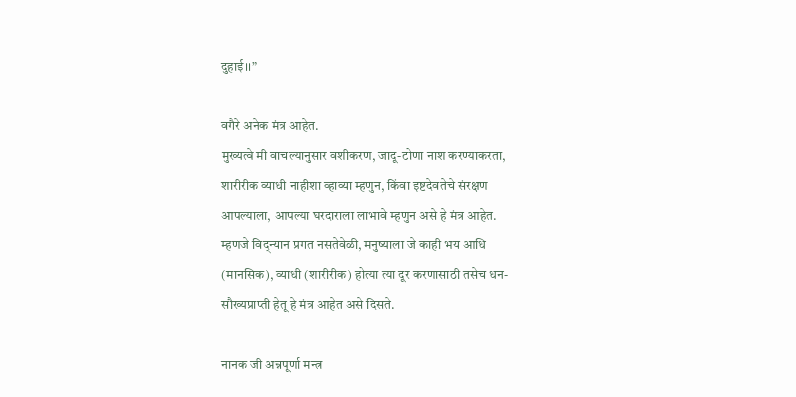दुहाई।।”

वगैरे अनेक मंत्र आहेत.
मुख्यत्वे मी वाचल्यानुसार वशीकरण, जादू-टोणा नाश करण्याकरता, शारीरीक व्याधी नाहीशा व्हाव्या म्हणुन, किंवा इष्टदेवतेचे संरक्षण आपल्याला, आपल्या घरदाराला लाभावे म्हणुन असे हे मंत्र आहेत.
म्हणजे विद्न्यान प्रगत नसतेवेळी, मनुष्याला जे काही भय आधि (मानसिक), व्याधी (शारीरीक) होत्या त्या दूर करणासाठी तसेच धन-सौख्यप्राप्ती हेतू हे मंत्र आहेत असे दिसते.

नानक जी अन्नपूर्णा मन्त्र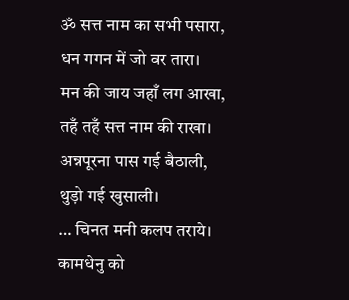ॐ सत्त नाम का सभी पसारा, धन गगन में जो वर तारा।
मन की जाय जहाँ लग आखा, तहँ तहँ सत्त नाम की राखा।
अन्नपूरना पास गई बैठाली, थुड़ो गई खुसाली।
… चिनत मनी कलप तराये। कामधेनु को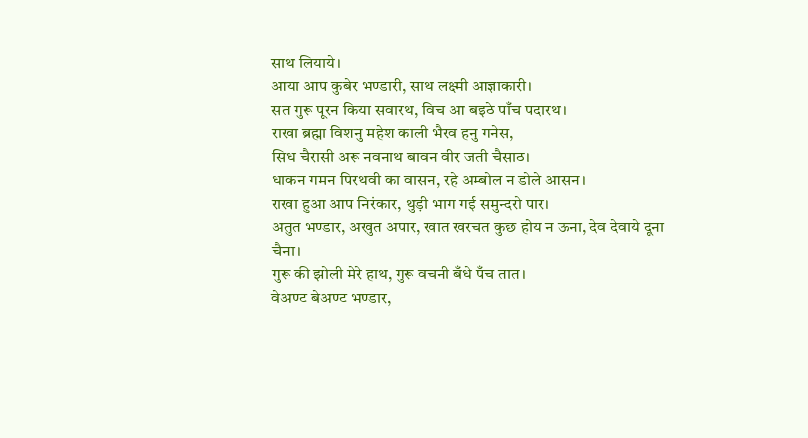साथ लियाये।
आया आप कुबेर भण्डारी, साथ लक्ष्मी आज्ञाकारी।
सत गुरू पूरन किया सवारथ, विच आ बइठे पाँच पदारथ।
राखा ब्रह्मा विशनु महेश काली भैरव हनु गनेस,
सिध चैरासी अरू नवनाथ बावन वीर जती चैसाठ।
धाकन गमन पिरथवी का वासन, रहे अम्बोल न डोले आसन।
राखा हुआ आप निरंकार, थुड़ी भाग गई समुन्दरो पार।
अतुत भण्डार, अखुत अपार, खात खरचत कुछ होय न ऊना, देव देवाये दूना चैना।
गुरू की झोली मेरे हाथ, गुरू वचनी बँधे पँच तात।
वेअण्ट बेअण्ट भण्डार,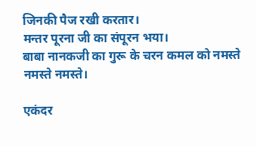जिनकी पैज रखी करतार।
मन्तर पूरना जी का संपूरन भया।
बाबा नानकजी का गुरू के चरन कमल को नमस्ते नमस्ते नमस्ते।

एकंदर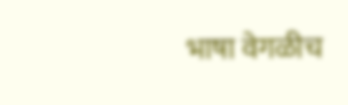भाषा वेगळीच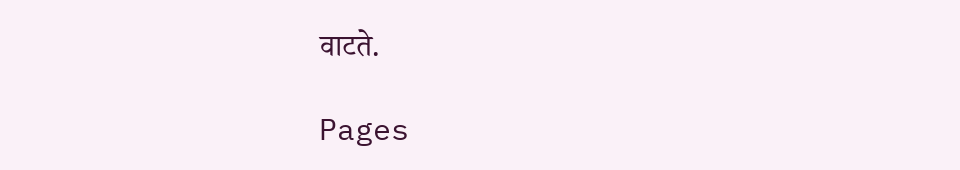वाटते.

Pages